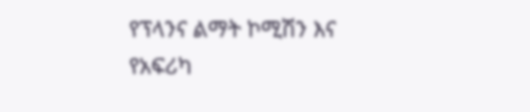የፕላንና ልማት ኮሚሽን እና የአፍሪካ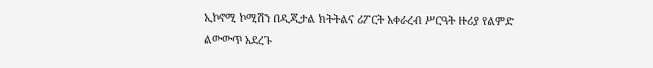ኢኮኖሚ ኮሚሽን በዲጂታል ክትትልና ሪፖርት አቀራረብ ሥርዓት ዙሪያ የልምድ ልውውጥ አደረጉ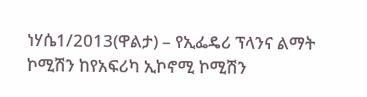ነሃሴ1/2013(ዋልታ) – የኢፌዴሪ ፕላንና ልማት ኮሚሽን ከየአፍሪካ ኢኮኖሚ ኮሚሽን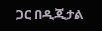ጋር በዲጂታል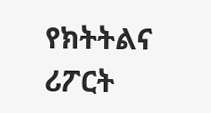የክትትልና ሪፖርት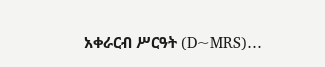አቀራርብ ሥርዓት (D~MRS)…